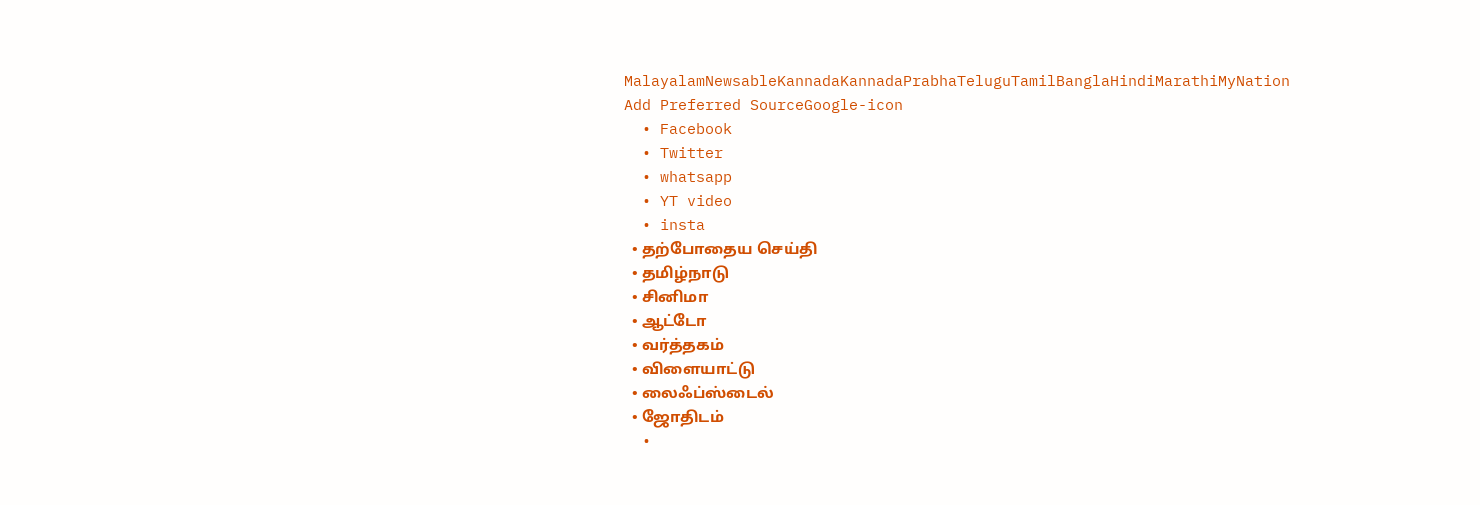MalayalamNewsableKannadaKannadaPrabhaTeluguTamilBanglaHindiMarathiMyNation
Add Preferred SourceGoogle-icon
  • Facebook
  • Twitter
  • whatsapp
  • YT video
  • insta
  • தற்போதைய செய்தி
  • தமிழ்நாடு
  • சினிமா
  • ஆட்டோ
  • வர்த்தகம்
  • விளையாட்டு
  • லைஃப்ஸ்டைல்
  • ஜோதிடம்
  •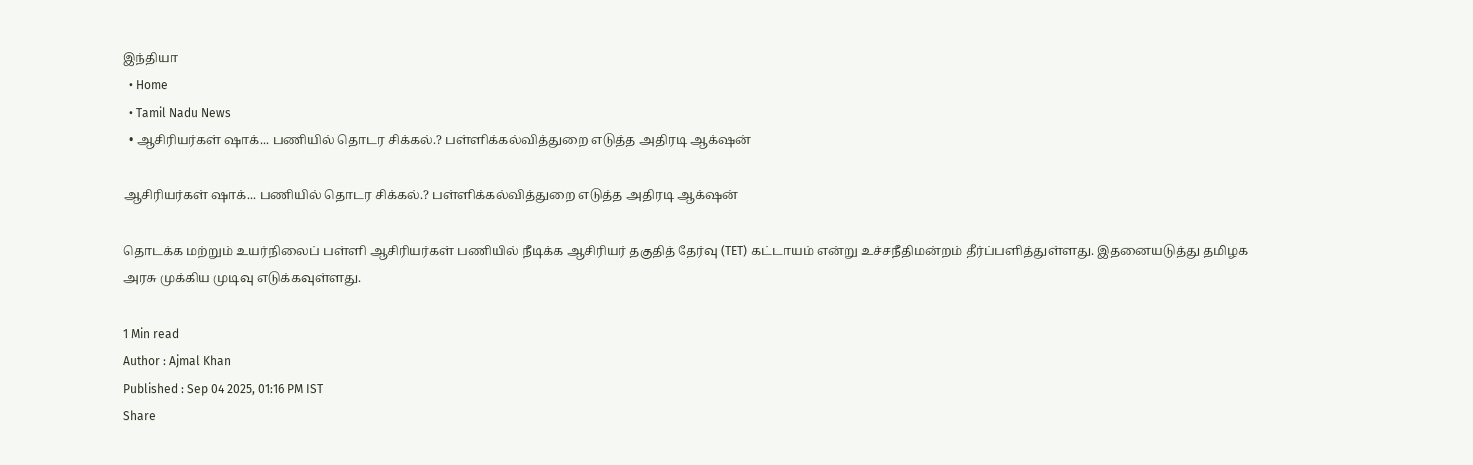இந்தியா
  • Home
  • Tamil Nadu News
  • ஆசிரியர்கள் ஷாக்... பணியில் தொடர சிக்கல்.? பள்ளிக்கல்வித்துறை எடுத்த அதிரடி ஆக்‌ஷன்

ஆசிரியர்கள் ஷாக்... பணியில் தொடர சிக்கல்.? பள்ளிக்கல்வித்துறை எடுத்த அதிரடி ஆக்‌ஷன்

தொடக்க மற்றும் உயர்நிலைப் பள்ளி ஆசிரியர்கள் பணியில் நீடிக்க ஆசிரியர் தகுதித் தேர்வு (TET) கட்டாயம் என்று உச்சநீதிமன்றம் தீர்ப்பளித்துள்ளது. இதனையடுத்து தமிழக அரசு முக்கிய முடிவு எடுக்கவுள்ளது.

1 Min read
Author : Ajmal Khan
Published : Sep 04 2025, 01:16 PM IST
Share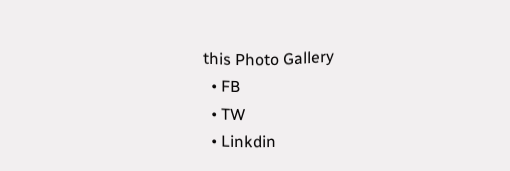this Photo Gallery
  • FB
  • TW
  • Linkdin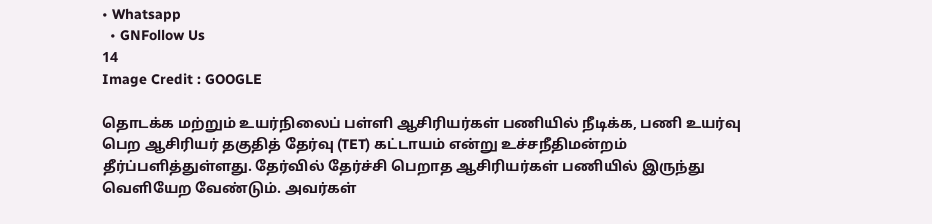• Whatsapp
  • GNFollow Us
14
Image Credit : GOOGLE

தொடக்க மற்றும் உயர்நிலைப் பள்ளி ஆசிரியர்கள் பணியில் நீடிக்க, பணி உயர்வு பெற ஆசிரியர் தகுதித் தேர்வு (TET) கட்டாயம் என்று உச்சநீதிமன்றம் தீர்ப்பளித்துள்ளது. தேர்வில் தேர்ச்சி பெறாத ஆசிரியர்கள் பணியில் இருந்து வெளியேற வேண்டும். அவர்கள்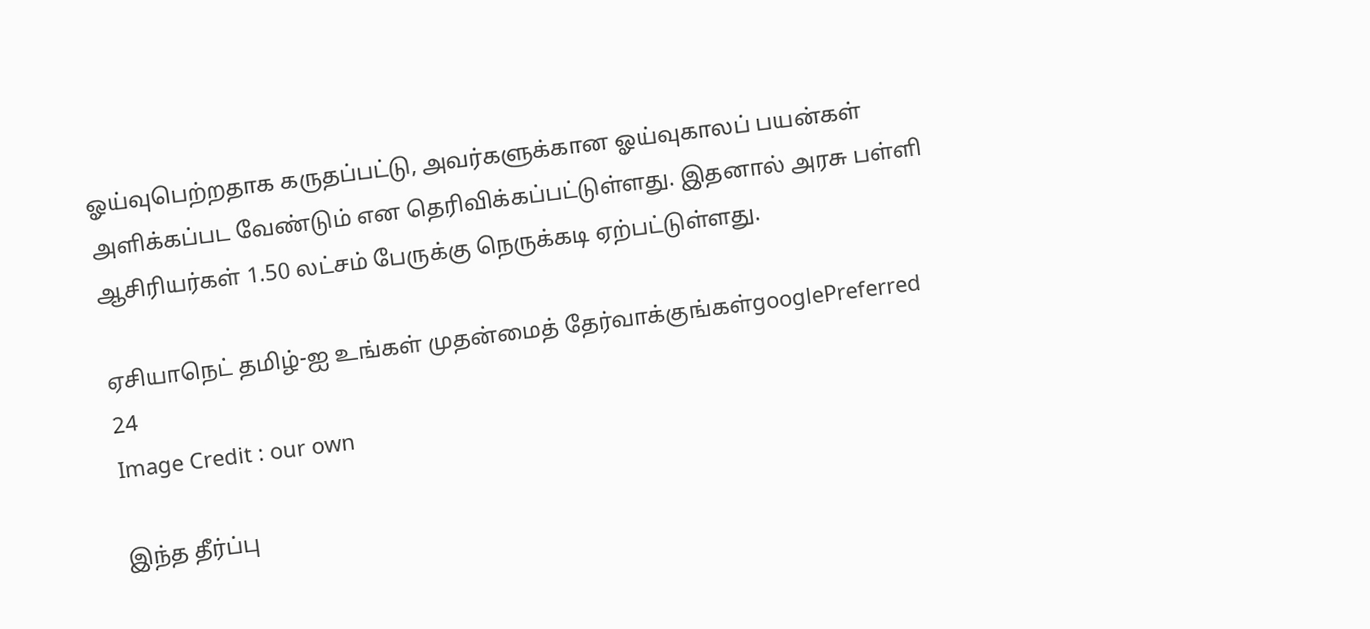ஓய்வுபெற்றதாக கருதப்பட்டு, அவர்களுக்கான ஓய்வுகாலப் பயன்கள் அளிக்கப்பட வேண்டும் என தெரிவிக்கப்பட்டுள்ளது. இதனால் அரசு பள்ளி ஆசிரியர்கள் 1.50 லட்சம் பேருக்கு நெருக்கடி ஏற்பட்டுள்ளது.

ஏசியாநெட் தமிழ்-ஐ உங்கள் முதன்மைத் தேர்வாக்குங்கள்googlePreferred
24
Image Credit : our own

இந்த தீர்ப்பு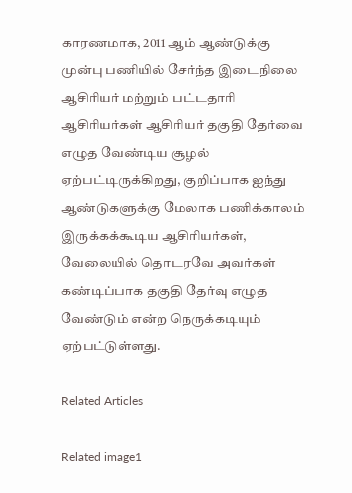காரணமாக, 2011 ஆம் ஆண்டுக்கு முன்பு பணியில் சேர்ந்த இடைநிலை ஆசிரியர் மற்றும் பட்டதாரி ஆசிரியர்கள் ஆசிரியர் தகுதி தேர்வை எழுத வேண்டிய சூழல் ஏற்பட்டிருக்கிறது, குறிப்பாக ஐந்து ஆண்டுகளுக்கு மேலாக பணிக்காலம் இருக்கக்கூடிய ஆசிரியர்கள், வேலையில் தொடரவே அவர்கள் கண்டிப்பாக தகுதி தேர்வு எழுத வேண்டும் என்ற நெருக்கடியும் ஏற்பட்டுள்ளது.

Related Articles

Related image1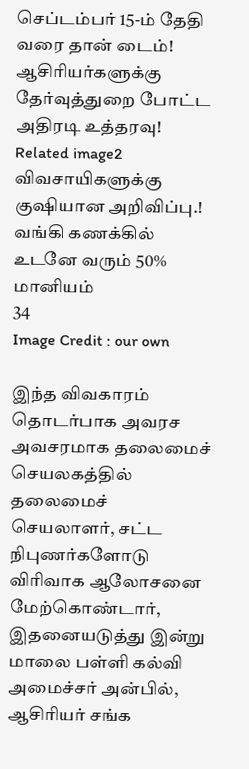செப்டம்பர் 15-ம் தேதி வரை தான் டைம்! ஆசிரியர்களுக்கு தேர்வுத்துறை போட்ட அதிரடி உத்தரவு!
Related image2
விவசாயிகளுக்கு குஷியான அறிவிப்பு.! வங்கி கணக்கில் உடனே வரும் 50% மானியம்
34
Image Credit : our own

இந்த விவகாரம் தொடர்பாக அவரச அவசரமாக தலைமைச் செயலகத்தில் தலைமைச் செயலாளர், சட்ட நிபுணர்களோடு விரிவாக ஆலோசனை மேற்கொண்டார், இதனையடுத்து இன்று மாலை பள்ளி கல்வி அமைச்சர் அன்பில், ஆசிரியர் சங்க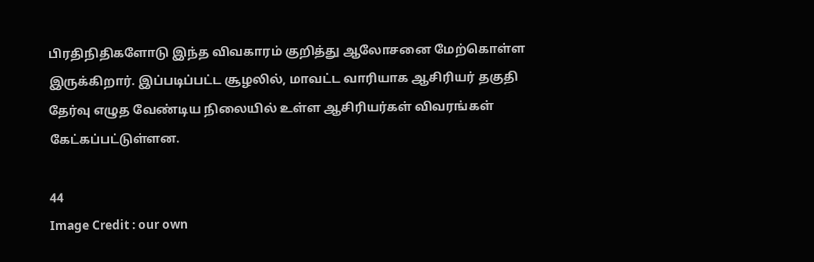பிரதிநிதிகளோடு இந்த விவகாரம் குறித்து ஆலோசனை மேற்கொள்ள இருக்கிறார். இப்படிப்பட்ட சூழலில், மாவட்ட வாரியாக ஆசிரியர் தகுதி தேர்வு எழுத வேண்டிய நிலையில் உள்ள ஆசிரியர்கள் விவரங்கள் கேட்கப்பட்டுள்ளன.

44
Image Credit : our own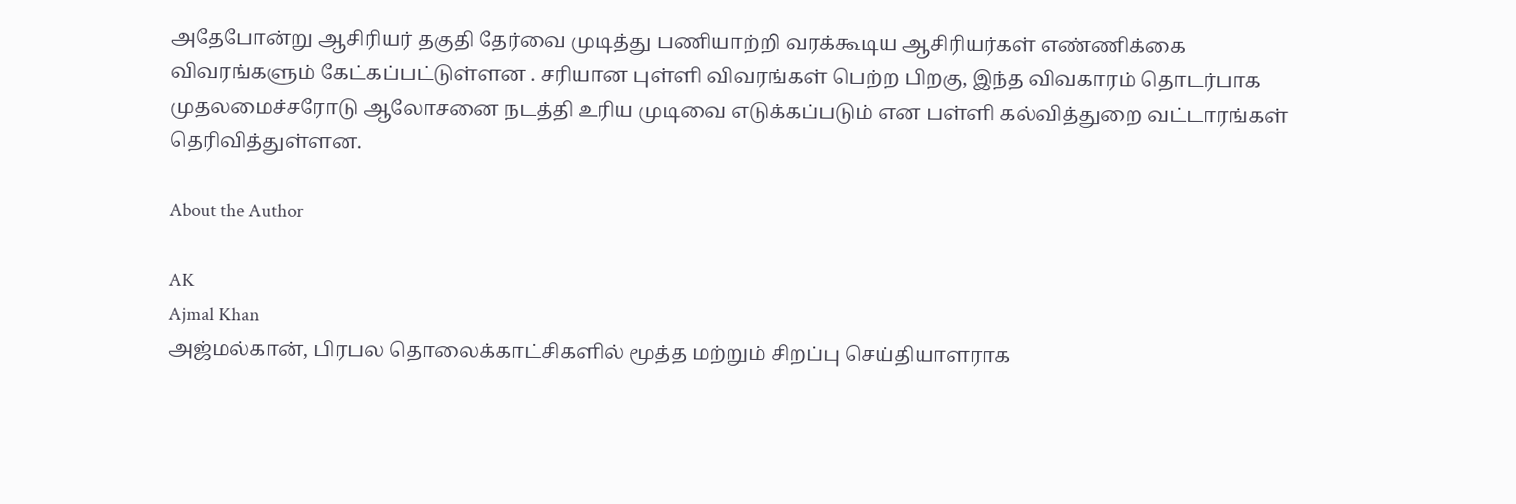அதேபோன்று ஆசிரியர் தகுதி தேர்வை முடித்து பணியாற்றி வரக்கூடிய ஆசிரியர்கள் எண்ணிக்கை விவரங்களும் கேட்கப்பட்டுள்ளன . சரியான புள்ளி விவரங்கள் பெற்ற பிறகு, இந்த விவகாரம் தொடர்பாக முதலமைச்சரோடு ஆலோசனை நடத்தி உரிய முடிவை எடுக்கப்படும் என பள்ளி கல்வித்துறை வட்டாரங்கள் தெரிவித்துள்ளன.

About the Author

AK
Ajmal Khan
அஜ்மல்கான், பிரபல தொலைக்காட்சிகளில் மூத்த மற்றும் சிறப்பு செய்தியாளராக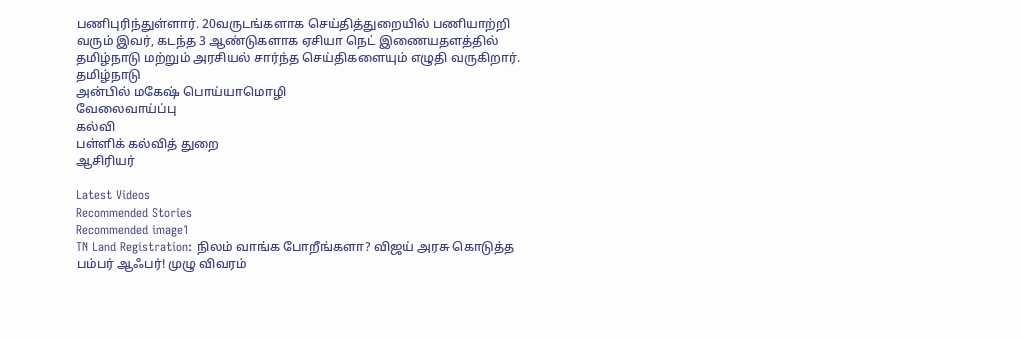பணிபுரிந்துள்ளார். 20வருடங்களாக செய்தித்துறையில் பணியாற்றி வரும் இவர், கடந்த 3 ஆண்டுகளாக ஏசியா நெட் இணையதளத்தில் தமிழ்நாடு மற்றும் அரசியல் சார்ந்த செய்திகளையும் எழுதி வருகிறார்.
தமிழ்நாடு
அன்பில் மகேஷ் பொய்யாமொழி
வேலைவாய்ப்பு
கல்வி
பள்ளிக் கல்வித் துறை
ஆசிரியர்

Latest Videos
Recommended Stories
Recommended image1
TN Land Registration: நிலம் வாங்க போறீங்களா? விஜய் அரசு கொடுத்த பம்பர் ஆஃபர்! முழு விவரம்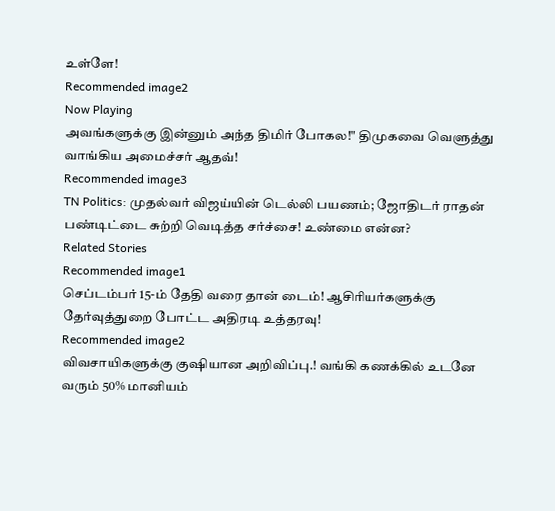உள்ளே!
Recommended image2
Now Playing
அவங்களுக்கு இன்னும் அந்த திமிர் போகல!" திமுகவை வெளுத்து வாங்கிய அமைச்சர் ஆதவ்!
Recommended image3
TN Politics: முதல்வர் விஜய்யின் டெல்லி பயணம்; ஜோதிடர் ராதன் பண்டிட்டை சுற்றி வெடித்த சர்ச்சை! உண்மை என்ன?
Related Stories
Recommended image1
செப்டம்பர் 15-ம் தேதி வரை தான் டைம்! ஆசிரியர்களுக்கு தேர்வுத்துறை போட்ட அதிரடி உத்தரவு!
Recommended image2
விவசாயிகளுக்கு குஷியான அறிவிப்பு.! வங்கி கணக்கில் உடனே வரும் 50% மானியம்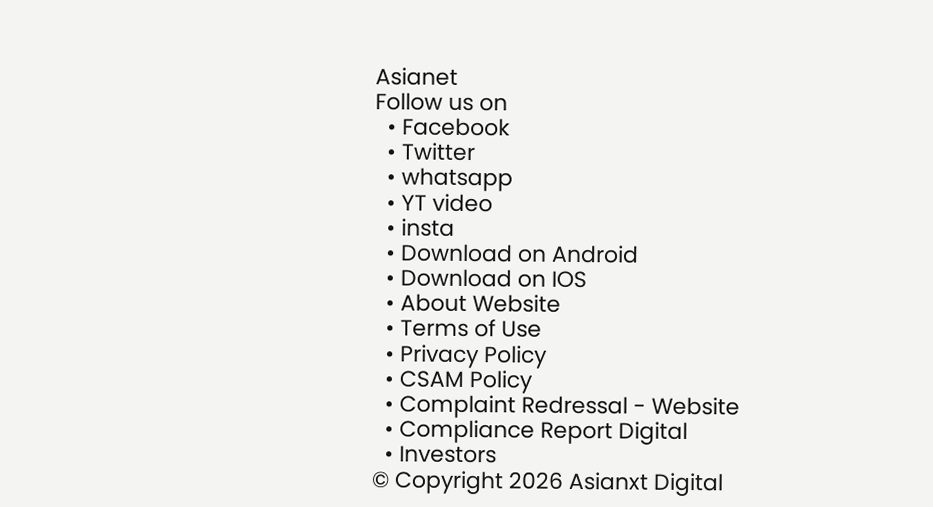Asianet
Follow us on
  • Facebook
  • Twitter
  • whatsapp
  • YT video
  • insta
  • Download on Android
  • Download on IOS
  • About Website
  • Terms of Use
  • Privacy Policy
  • CSAM Policy
  • Complaint Redressal - Website
  • Compliance Report Digital
  • Investors
© Copyright 2026 Asianxt Digital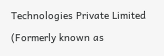Technologies Private Limited (Formerly known as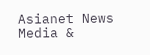Asianet News Media &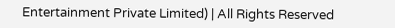Entertainment Private Limited) | All Rights Reserved